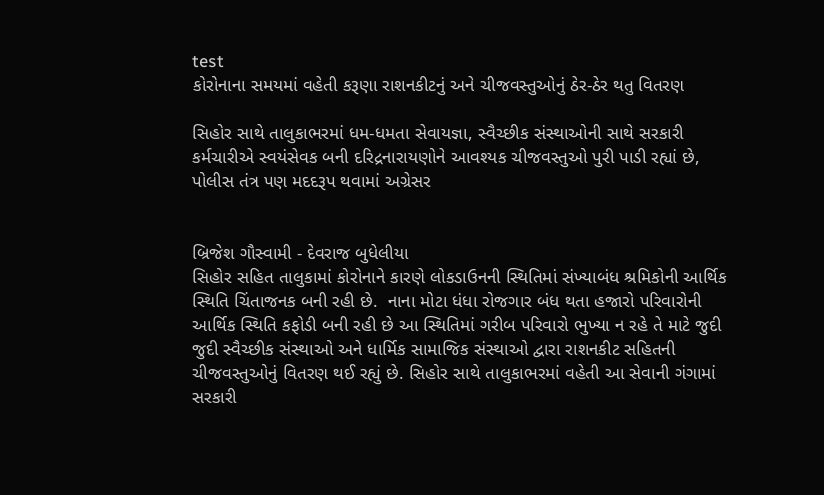test
કોરોનાના સમયમાં વહેતી કરૂણા રાશનકીટનું અને ચીજવસ્તુઓનું ઠેર-ઠેર થતુ વિતરણ

સિહોર સાથે તાલુકાભરમાં ધમ-ધમતા સેવાયજ્ઞા, સ્વૈચ્છીક સંસ્થાઓની સાથે સરકારી કર્મચારીએ સ્વયંસેવક બની દરિદ્રનારાયણોને આવશ્યક ચીજવસ્તુઓ પુરી પાડી રહ્યાં છે, પોલીસ તંત્ર પણ મદદરૂપ થવામાં અગ્રેસર


બ્રિજેશ ગૌસ્વામી - દેવરાજ બુધેલીયા
સિહોર સહિત તાલુકામાં કોરોનાને કારણે લોકડાઉનની સ્થિતિમાં સંખ્યાબંધ શ્રમિકોની આર્થિક સ્થિતિ ચિંતાજનક બની રહી છે.  નાના મોટા ધંધા રોજગાર બંધ થતા હજારો પરિવારોની આર્થિક સ્થિતિ કફોડી બની રહી છે આ સ્થિતિમાં ગરીબ પરિવારો ભુખ્યા ન રહે તે માટે જુદી જુદી સ્વૈચ્છીક સંસ્થાઓ અને ધાર્મિક સામાજિક સંસ્થાઓ દ્વારા રાશનકીટ સહિતની ચીજવસ્તુઓનું વિતરણ થઈ રહ્યું છે. સિહોર સાથે તાલુકાભરમાં વહેતી આ સેવાની ગંગામાં સરકારી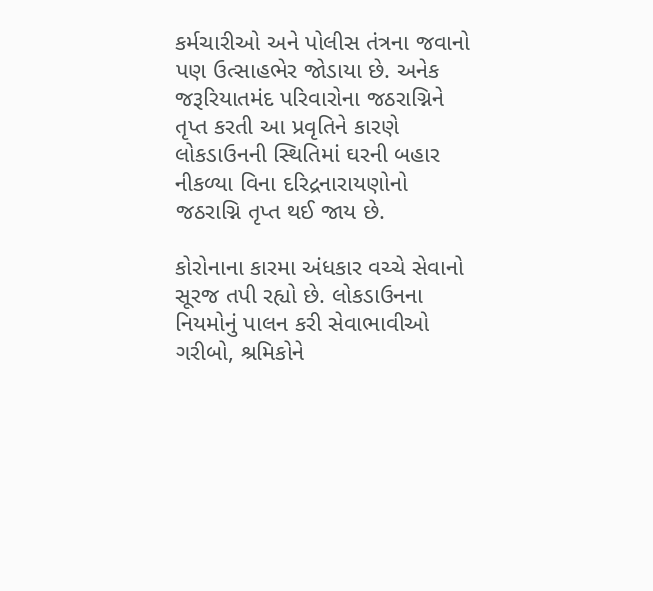કર્મચારીઓ અને પોલીસ તંત્રના જવાનો પણ ઉત્સાહભેર જોડાયા છે. અનેક જરૂરિયાતમંદ પરિવારોના જઠરાગ્નિને તૃપ્ત કરતી આ પ્રવૃતિને કારણે લોકડાઉનની સ્થિતિમાં ઘરની બહાર નીકળ્યા વિના દરિદ્રનારાયણોનો જઠરાગ્નિ તૃપ્ત થઈ જાય છે.

કોરોનાના કારમા અંધકાર વચ્ચે સેવાનો સૂરજ તપી રહ્યો છે. લોકડાઉનના નિયમોનું પાલન કરી સેવાભાવીઓ ગરીબો, શ્રમિકોને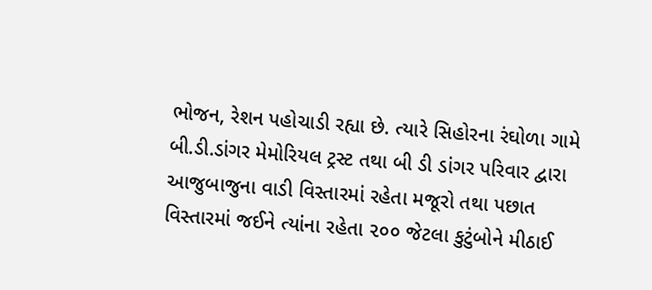ભોજન, રેશન પહોચાડી રહ્યા છે. ત્યારે સિહોરના રંઘોળા ગામે બી.ડી.ડાંગર મેમોરિયલ ટ્રસ્ટ તથા બી ડી ડાંગર પરિવાર દ્વારા આજુબાજુના વાડી વિસ્તારમાં રહેતા મજૂરો તથા પછાત વિસ્તારમાં જઈને ત્યાંના રહેતા ૨૦૦ જેટલા કુટુંબોને મીઠાઈ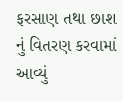ફરસાણ તથા છાશ નું વિતરણ કરવામાં આવ્યું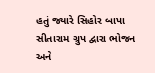હતું જ્યારે સિહોર બાપા સીતારામ ગ્રુપ દ્વારા ભોજન અને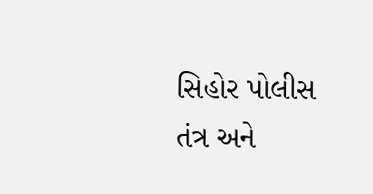સિહોર પોલીસ તંત્ર અને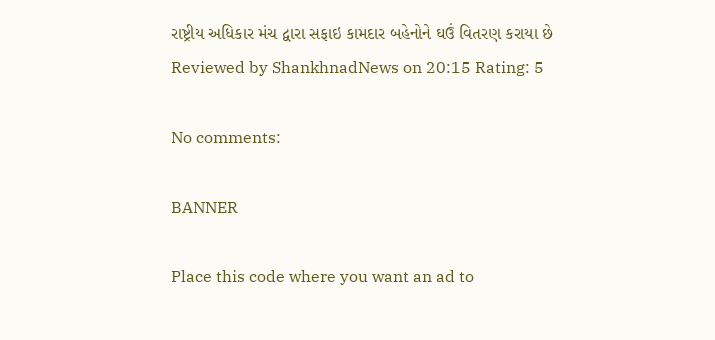રાષ્ટ્રીય અધિકાર મંચ દ્વારા સફાઇ કામદાર બહેનોને ઘઉં વિતરણ કરાયા છે
Reviewed by ShankhnadNews on 20:15 Rating: 5

No comments:

BANNER

Place this code where you want an ad to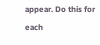appear. Do this for each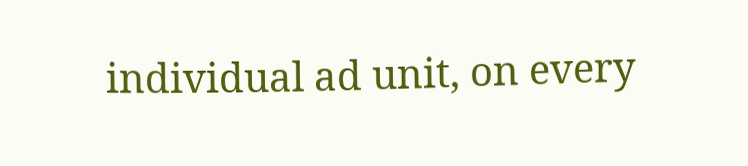individual ad unit, on every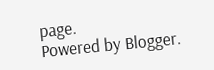page.
Powered by Blogger.